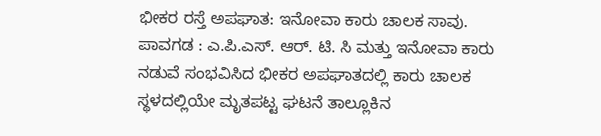ಭೀಕರ ರಸ್ತೆ ಅಪಘಾತ: ಇನೋವಾ ಕಾರು ಚಾಲಕ ಸಾವು.
ಪಾವಗಡ : ಎ.ಪಿ.ಎಸ್. ಆರ್. ಟಿ. ಸಿ ಮತ್ತು ಇನೋವಾ ಕಾರು ನಡುವೆ ಸಂಭವಿಸಿದ ಭೀಕರ ಅಪಘಾತದಲ್ಲಿ ಕಾರು ಚಾಲಕ ಸ್ಥಳದಲ್ಲಿಯೇ ಮೃತಪಟ್ಟ ಘಟನೆ ತಾಲ್ಲೂಕಿನ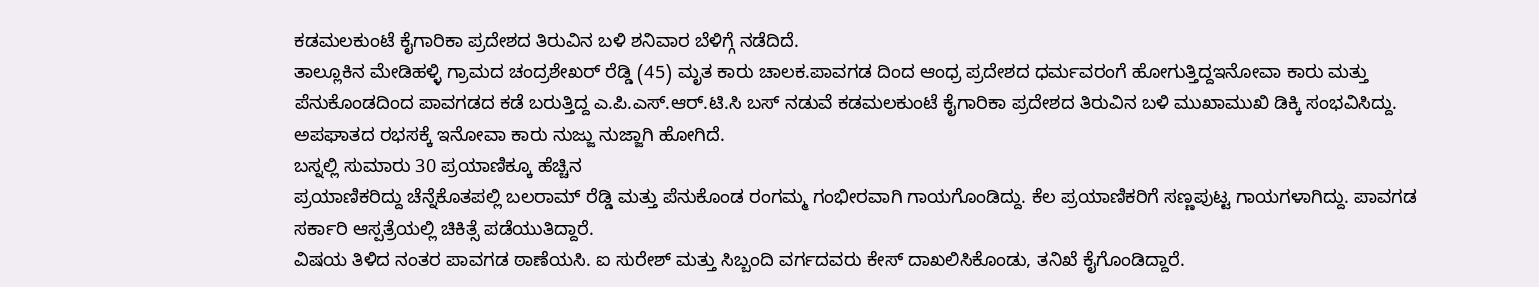ಕಡಮಲಕುಂಟೆ ಕೈಗಾರಿಕಾ ಪ್ರದೇಶದ ತಿರುವಿನ ಬಳಿ ಶನಿವಾರ ಬೆಳಿಗ್ಗೆ ನಡೆದಿದೆ.
ತಾಲ್ಲೂಕಿನ ಮೇಡಿಹಳ್ಳಿ ಗ್ರಾಮದ ಚಂದ್ರಶೇಖರ್ ರೆಡ್ಡಿ (45) ಮೃತ ಕಾರು ಚಾಲಕ.ಪಾವಗಡ ದಿಂದ ಆಂಧ್ರ ಪ್ರದೇಶದ ಧರ್ಮವರಂಗೆ ಹೋಗುತ್ತಿದ್ದಇನೋವಾ ಕಾರು ಮತ್ತು ಪೆನುಕೊಂಡದಿಂದ ಪಾವಗಡದ ಕಡೆ ಬರುತ್ತಿದ್ದ ಎ.ಪಿ.ಎಸ್.ಆರ್.ಟಿ.ಸಿ ಬಸ್ ನಡುವೆ ಕಡಮಲಕುಂಟೆ ಕೈಗಾರಿಕಾ ಪ್ರದೇಶದ ತಿರುವಿನ ಬಳಿ ಮುಖಾಮುಖಿ ಡಿಕ್ಕಿ ಸಂಭವಿಸಿದ್ದು. ಅಪಘಾತದ ರಭಸಕ್ಕೆ ಇನೋವಾ ಕಾರು ನುಜ್ಜು ನುಜ್ಜಾಗಿ ಹೋಗಿದೆ.
ಬಸ್ನಲ್ಲಿ ಸುಮಾರು 30 ಪ್ರಯಾಣಿಕ್ಕೂ ಹೆಚ್ಚಿನ
ಪ್ರಯಾಣಿಕರಿದ್ದು ಚೆನ್ನೆಕೊತಪಲ್ಲಿ ಬಲರಾಮ್ ರೆಡ್ಡಿ ಮತ್ತು ಪೆನುಕೊಂಡ ರಂಗಮ್ಮ ಗಂಭೀರವಾಗಿ ಗಾಯಗೊಂಡಿದ್ದು. ಕೆಲ ಪ್ರಯಾಣಿಕರಿಗೆ ಸಣ್ಣಪುಟ್ಟ ಗಾಯಗಳಾಗಿದ್ದು. ಪಾವಗಡ ಸರ್ಕಾರಿ ಆಸ್ಪತ್ರೆಯಲ್ಲಿ ಚಿಕಿತ್ಸೆ ಪಡೆಯುತಿದ್ದಾರೆ.
ವಿಷಯ ತಿಳಿದ ನಂತರ ಪಾವಗಡ ಠಾಣೆಯಸಿ. ಐ ಸುರೇಶ್ ಮತ್ತು ಸಿಬ್ಬಂದಿ ವರ್ಗದವರು ಕೇಸ್ ದಾಖಲಿಸಿಕೊಂಡು, ತನಿಖೆ ಕೈಗೊಂಡಿದ್ದಾರೆ.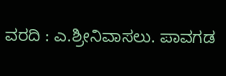ವರದಿ : ಎ.ಶ್ರೀನಿವಾಸಲು. ಪಾವಗಡ